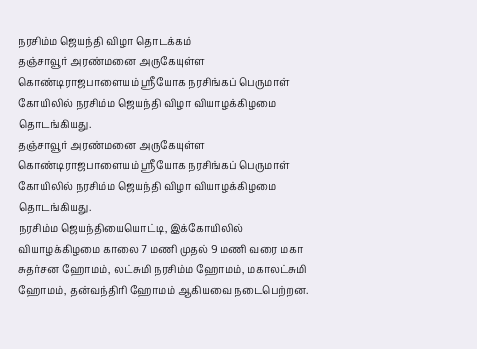நரசிம்ம ஜெயந்தி விழா தொடக்கம்
தஞ்சாவூர் அரண்மனை அருகேயுள்ள கொண்டிராஜபாளையம் ஸ்ரீயோக நரசிங்கப் பெருமாள் கோயிலில் நரசிம்ம ஜெயந்தி விழா வியாழக்கிழமை தொடங்கியது.
தஞ்சாவூர் அரண்மனை அருகேயுள்ள கொண்டிராஜபாளையம் ஸ்ரீயோக நரசிங்கப் பெருமாள் கோயிலில் நரசிம்ம ஜெயந்தி விழா வியாழக்கிழமை தொடங்கியது.
நரசிம்ம ஜெயந்தியையொட்டி, இக்கோயிலில் வியாழக்கிழமை காலை 7 மணி முதல் 9 மணி வரை மகா சுதர்சன ஹோமம், லட்சுமி நரசிம்ம ஹோமம், மகாலட்சுமி ஹோமம், தன்வந்திரி ஹோமம் ஆகியவை நடைபெற்றன.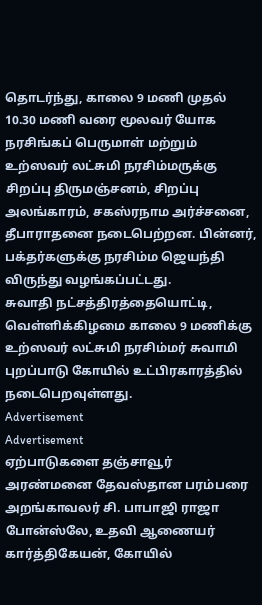தொடர்ந்து, காலை 9 மணி முதல் 10.30 மணி வரை மூலவர் யோக நரசிங்கப் பெருமாள் மற்றும் உற்ஸவர் லட்சுமி நரசிம்மருக்கு சிறப்பு திருமஞ்சனம், சிறப்பு அலங்காரம், சகஸ்ரநாம அர்ச்சனை, தீபாராதனை நடைபெற்றன. பின்னர், பக்தர்களுக்கு நரசிம்ம ஜெயந்தி விருந்து வழங்கப்பட்டது.
சுவாதி நட்சத்திரத்தையொட்டி, வெள்ளிக்கிழமை காலை 9 மணிக்கு உற்ஸவர் லட்சுமி நரசிம்மர் சுவாமி புறப்பாடு கோயில் உட்பிரகாரத்தில் நடைபெறவுள்ளது.
Advertisement
Advertisement
ஏற்பாடுகளை தஞ்சாவூர் அரண்மனை தேவஸ்தான பரம்பரை அறங்காவலர் சி. பாபாஜி ராஜா போன்ஸ்லே, உதவி ஆணையர் கார்த்திகேயன், கோயில்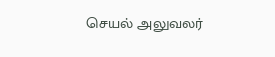செயல் அலுவலர்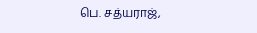பெ. சத்யராஜ்,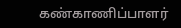கண்காணிப்பாளர்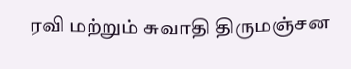ரவி மற்றும் சுவாதி திருமஞ்சன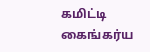கமிட்டி கைங்கர்ய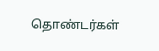தொண்டர்கள்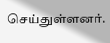செய்துள்ளனர்.